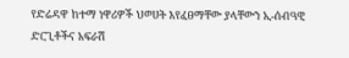የድሬዳዋ ከተማ ነዋሪዎች ህወሀት እየፈፀማቸው ያላቸውን ኢ-ሰብዓዊ ድርጊቶችና አፍራሽ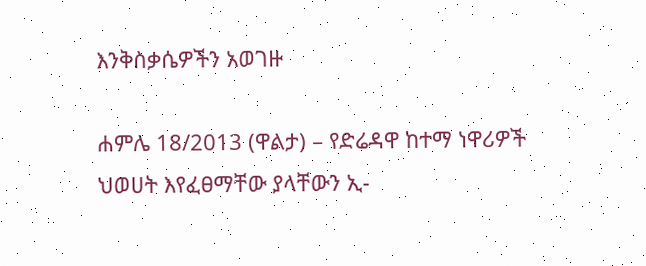እንቅስቃሴዎችን አወገዙ

ሐምሌ 18/2013 (ዋልታ) – የድሬዳዋ ከተማ ነዋሪዎች ህወሀት እየፈፀማቸው ያላቸውን ኢ-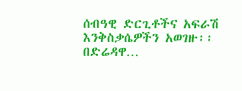ሰብዓዊ ድርጊቶችና አፍራሽ እንቅስቃሴዎችን አወገዙ፡፡ በድሬዳዋ…